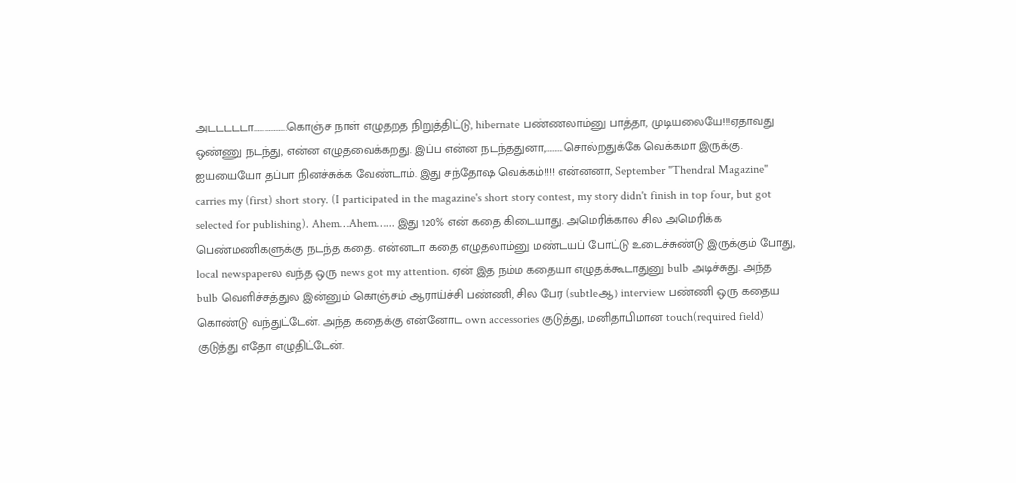அடடடடடா……………….கொஞ்ச நாள் எழுதறத நிறுத்திட்டு, hibernate பண்ணலாம்னு பாத்தா, முடியலையே!!!ஏதாவது ஒண்ணு நடந்து, என்ன எழுதவைக்கறது. இப்ப என்ன நடந்ததுனா,……….சொல்றதுக்கே வெக்கமா இருக்கு. ஐயயையோ தப்பா நினச்சுக்க வேண்டாம். இது சந்தோஷ வெக்கம்!!!! என்னனா, September "Thendral Magazine" carries my (first) short story. (I participated in the magazine's short story contest, my story didn't finish in top four, but got selected for publishing). Ahem…Ahem…... இது 120% என் கதை கிடையாது. அமெரிக்கால சில அமெரிக்க பெண்மணிகளுக்கு நடந்த கதை. என்னடா கதை எழுதலாம்னு மண்டயப் போட்டு உடைச்சுண்டு இருக்கும் போது, local newspaperல வந்த ஒரு news got my attention. ஏன் இத நம்ம கதையா எழுதக்கூடாதுனு bulb அடிச்சுது. அந்த bulb வெளிச்சத்துல இன்னும் கொஞ்சம் ஆராய்ச்சி பண்ணி, சில பேர (subtleஆ) interview பண்ணி ஒரு கதைய கொண்டு வந்துட்டேன். அந்த கதைக்கு என்னோட own accessories குடுத்து, மனிதாபிமான touch(required field) குடுத்து எதோ எழுதிட்டேன்.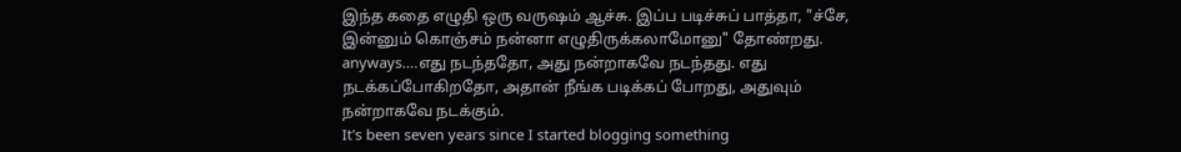இந்த கதை எழுதி ஒரு வருஷம் ஆச்சு. இப்ப படிச்சுப் பாத்தா, "ச்சே, இன்னும் கொஞ்சம் நன்னா எழுதிருக்கலாமோனு" தோண்றது. anyways….எது நடந்ததோ, அது நன்றாகவே நடந்தது. எது நடக்கப்போகிறதோ, அதான் நீங்க படிக்கப் போறது, அதுவும் நன்றாகவே நடக்கும்.
It's been seven years since I started blogging something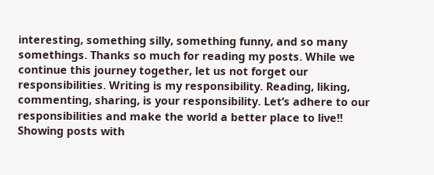interesting, something silly, something funny, and so many somethings. Thanks so much for reading my posts. While we continue this journey together, let us not forget our responsibilities. Writing is my responsibility. Reading, liking, commenting, sharing, is your responsibility. Let’s adhere to our responsibilities and make the world a better place to live!!
Showing posts with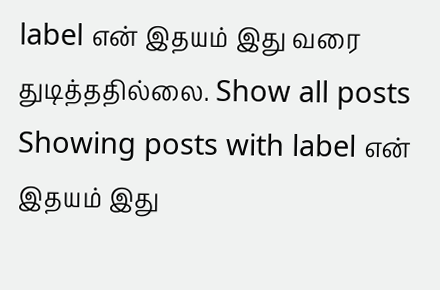label என் இதயம் இது வரை துடித்ததில்லை. Show all posts
Showing posts with label என் இதயம் இது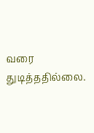வரை துடித்ததில்லை.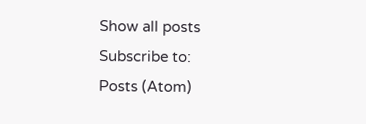Show all posts
Subscribe to:
Posts (Atom)